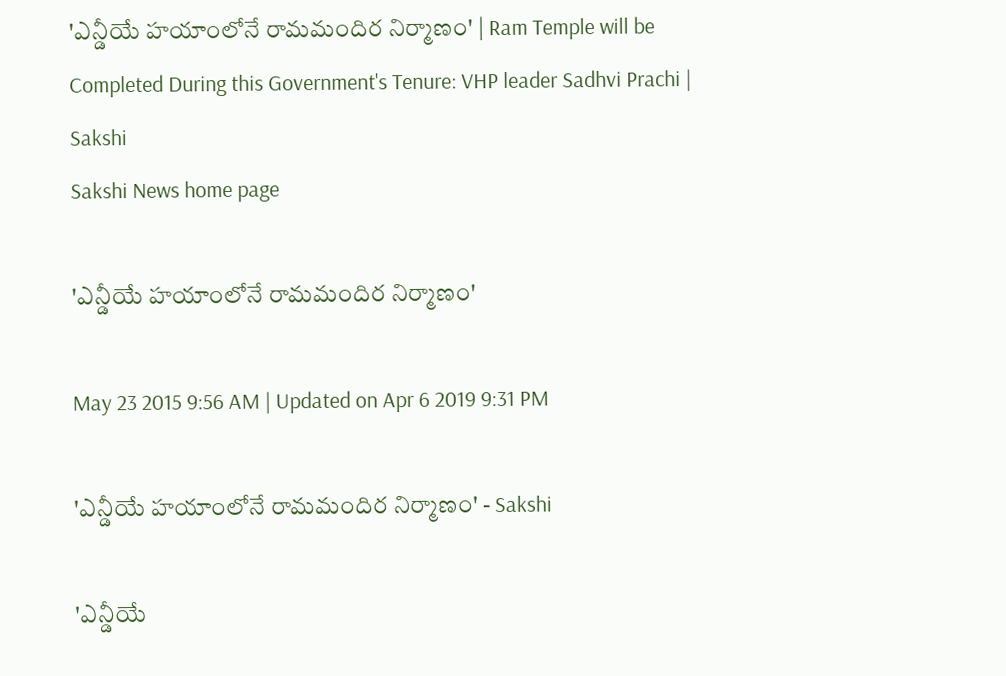'ఎన్డీయే హయాంలోనే రామమందిర నిర్మాణం' | Ram Temple will be Completed During this Government's Tenure: VHP leader Sadhvi Prachi | Sakshi
Sakshi News home page

'ఎన్డీయే హయాంలోనే రామమందిర నిర్మాణం'

May 23 2015 9:56 AM | Updated on Apr 6 2019 9:31 PM

'ఎన్డీయే హయాంలోనే రామమందిర నిర్మాణం' - Sakshi

'ఎన్డీయే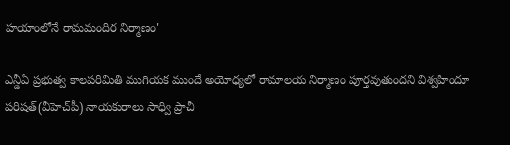హయాంలోనే రామమందిర నిర్మాణం'

ఎన్డీఏ ప్రభుత్వ కాలపరిమితి ముగియక ముందే అయోధ్యలో రామాలయ నిర్మాణం పూర్తవుతుందని విశ్వహిందూ పరిషత్(వీహెచ్‌పీ) నాయకురాలు సాధ్వి ప్రాచీ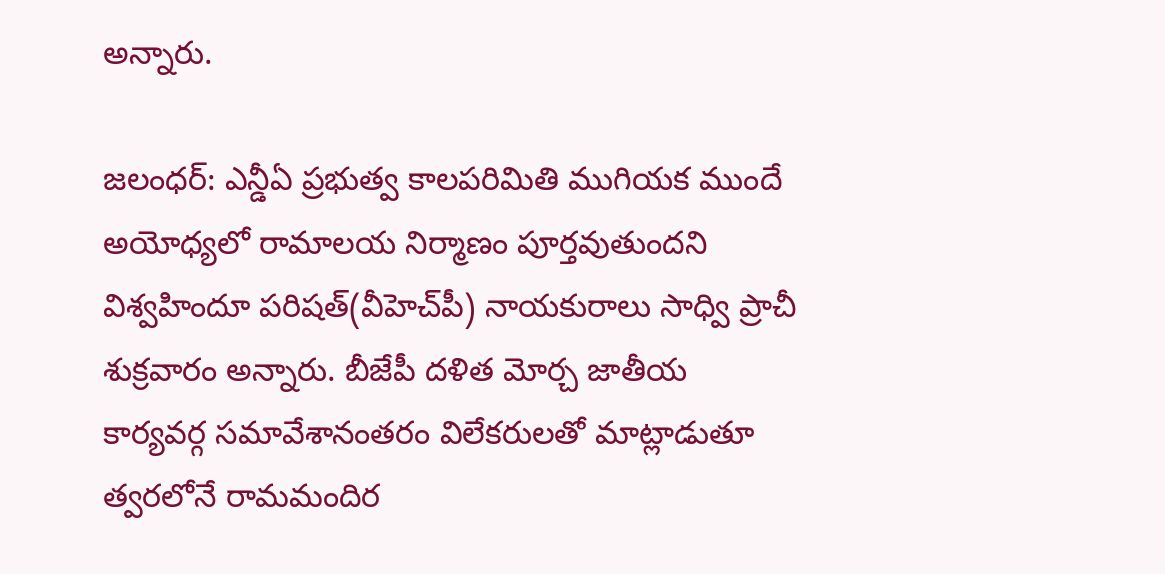అన్నారు.

జలంధర్: ఎన్డీఏ ప్రభుత్వ కాలపరిమితి ముగియక ముందే అయోధ్యలో రామాలయ నిర్మాణం పూర్తవుతుందని విశ్వహిందూ పరిషత్(వీహెచ్‌పీ) నాయకురాలు సాధ్వి ప్రాచీ శుక్రవారం అన్నారు. బీజేపీ దళిత మోర్చ జాతీయ కార్యవర్గ సమావేశానంతరం విలేకరులతో మాట్లాడుతూ త్వరలోనే రామమందిర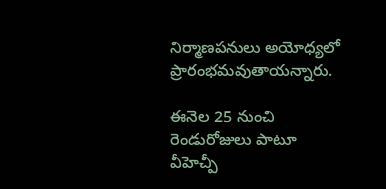నిర్మాణపనులు అయోధ్యలో  ప్రారంభమవుతాయన్నారు.

ఈనెల 25 నుంచి రెండురోజులు పాటూ వీహెచ్పీ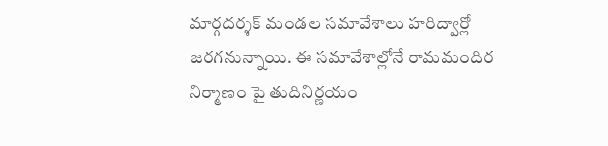మార్గదర్శక్ మండల సమావేశాలు హరిద్వార్లో జరగనున్నాయి. ఈ సమావేశాల్లోనే రామమందిర నిర్మాణం పై తుదినిర్ణయం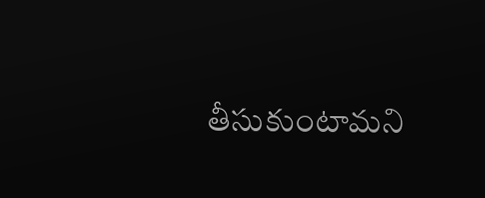తీసుకుంటామని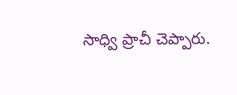సాధ్వి ప్రాచీ చెప్పారు.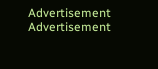Advertisement
Advertisement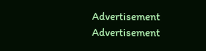Advertisement
Advertisement